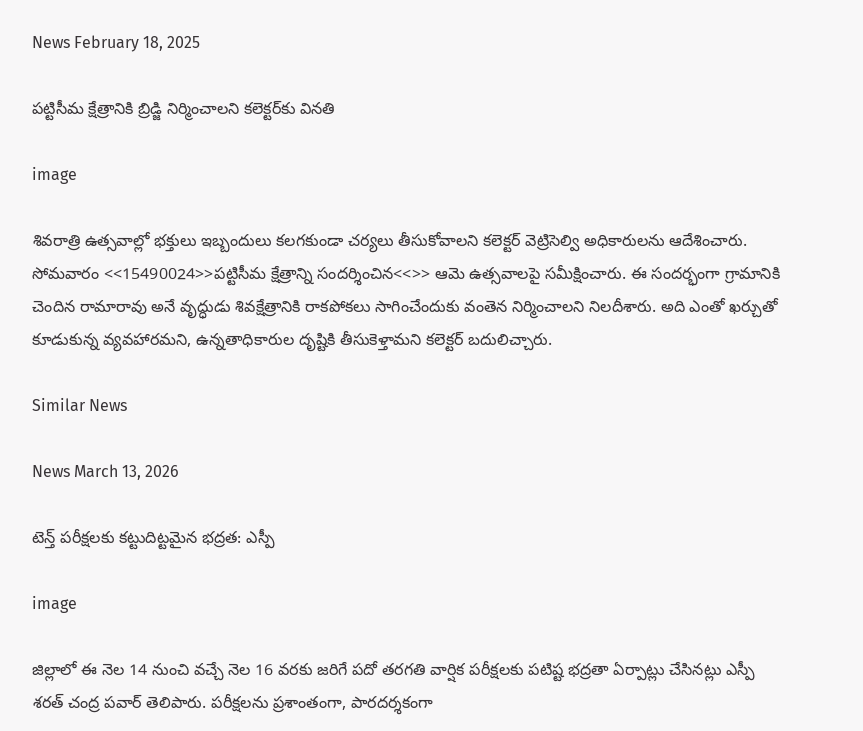News February 18, 2025

పట్టిసీమ క్షేత్రానికి బ్రిడ్జి నిర్మించాలని కలెక్టర్‌కు వినతి

image

శివరాత్రి ఉత్సవాల్లో భక్తులు ఇబ్బందులు కలగకుండా చర్యలు తీసుకోవాలని కలెక్టర్ వెట్రిసెల్వి అధికారులను ఆదేశించారు. సోమవారం <<15490024>>పట్టిసీమ క్షేత్రాన్ని సందర్శించిన<<>> ఆమె ఉత్సవాలపై సమీక్షించారు. ఈ సందర్భంగా గ్రామానికి చెందిన రామారావు అనే వృద్ధుడు శివక్షేత్రానికి రాకపోకలు సాగించేందుకు వంతెన నిర్మించాలని నిలదీశారు. అది ఎంతో ఖర్చుతో కూడుకున్న వ్యవహారమని, ఉన్నతాధికారుల దృష్టికి తీసుకెళ్తామని కలెక్టర్ బదులిచ్చారు.

Similar News

News March 13, 2026

టెన్త్‌ పరీక్షలకు కట్టుదిట్టమైన భద్రత: ఎస్పీ

image

జిల్లాలో ఈ నెల 14 నుంచి వచ్చే నెల 16 వరకు జరిగే పదో తరగతి వార్షిక పరీక్షలకు పటిష్ట భద్రతా ఏర్పాట్లు చేసినట్లు ఎస్పీ శరత్ చంద్ర పవార్ తెలిపారు. పరీక్షలను ప్రశాంతంగా, పారదర్శకంగా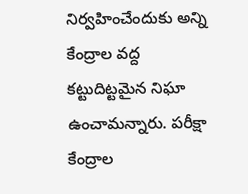నిర్వహించేందుకు అన్ని కేంద్రాల వద్ద కట్టుదిట్టమైన నిఘా ఉంచామన్నారు. పరీక్షా కేంద్రాల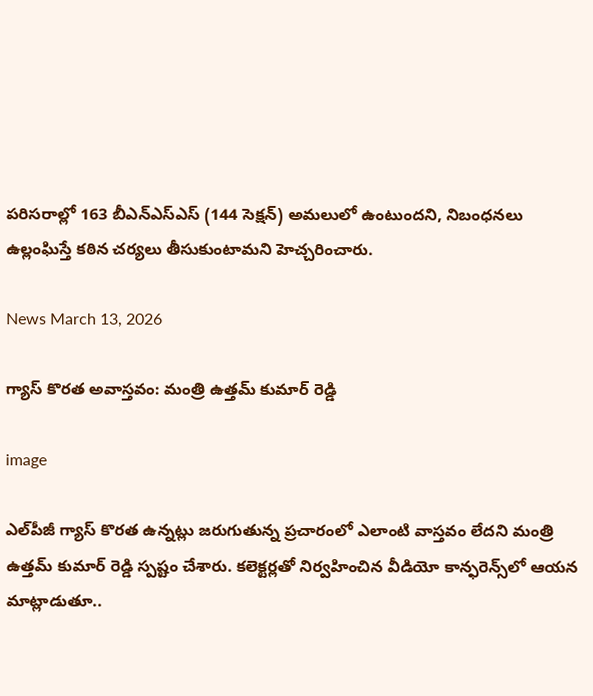పరిసరాల్లో 163 బీఎన్ఎస్ఎస్ (144 సెక్షన్) అమలులో ఉంటుందని, నిబంధనలు ఉల్లంఘిస్తే కఠిన చర్యలు తీసుకుంటామని హెచ్చరించారు.

News March 13, 2026

గ్యాస్ కొరత అవాస్తవం: మంత్రి ఉత్తమ్ కుమార్ రెడ్డి

image

ఎల్‌పీజీ గ్యాస్ కొరత ఉన్నట్లు జరుగుతున్న ప్రచారంలో ఎలాంటి వాస్తవం లేదని మంత్రి ఉత్తమ్ కుమార్ రెడ్డి స్పష్టం చేశారు. కలెక్టర్లతో నిర్వహించిన వీడియో కాన్ఫరెన్స్‌లో ఆయన మాట్లాడుతూ..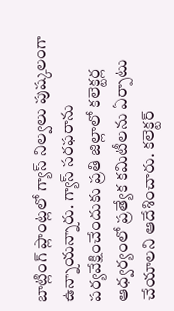బాట్లింగ్ ప్లాంట్లలో గ్యాస్ నిల్వలు పుష్కలంగా ఉన్నాయన్నారు. గ్యాస్ సరఫరాను పర్యవేక్షించేందుకు ప్రతి జిల్లాలో కలెక్టర్ల ఆధ్వర్యంలో ప్రత్యేక కమిటీలను ఏర్పాటు చేయాలని ఆదేశించారు. కలెక్టర్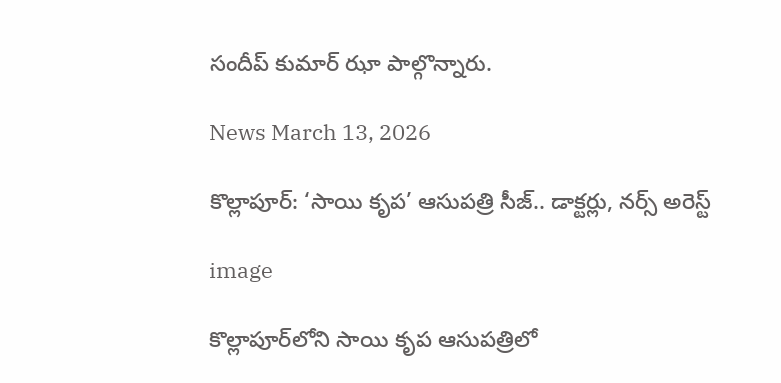సందీప్ కుమార్ ఝా పాల్గొన్నారు.

News March 13, 2026

కొల్లాపూర్: ‘సాయి కృప’ ఆసుపత్రి సీజ్.. డాక్టర్లు, నర్స్ అరెస్ట్

image

కొల్లాపూర్‌లోని సాయి కృప ఆసుపత్రిలో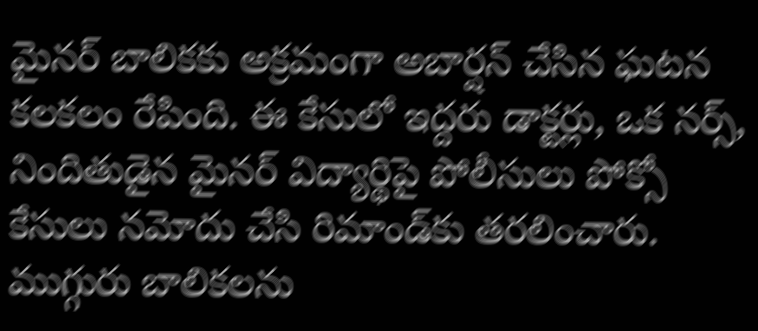మైనర్ బాలికకు అక్రమంగా అబార్షన్ చేసిన ఘటన కలకలం రేపింది. ఈ కేసులో ఇద్దరు డాక్టర్లు, ఒక నర్స్, నిందితుడైన మైనర్ విద్యార్థిపై పోలీసులు పోక్సో కేసులు నమోదు చేసి రిమాండ్‌కు తరలించారు. ముగ్గురు బాలికలను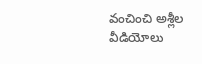వంచించి అశ్లీల వీడియోలు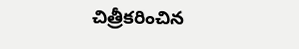చిత్రీకరించిన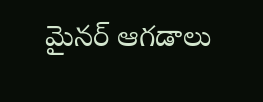మైనర్ ఆగడాలు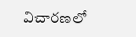విచారణలో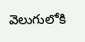వెలుగులోకి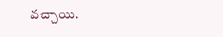వచ్చాయి.